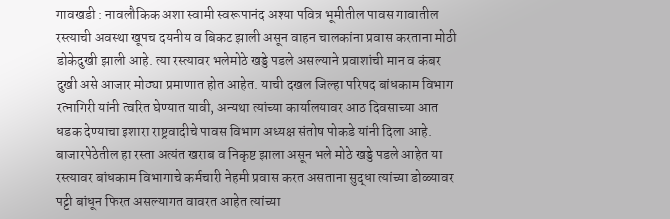गावखडी : नावलौकिक अशा स्वामी स्वरूपानंद अश्या पवित्र भूमीतील पावस गावातील रस्त्याची अवस्था खूपच दयनीय व बिकट झाली असून वाहन चालकांना प्रवास करताना मोठी डोकेदुखी झाली आहे. त्या रस्त्यावर भलेमोठे खड्डे पडले असल्याने प्रवाशांची मान व कंबर दुखी असे आजार मोठ्या प्रमाणात होत आहेत. याची दखल जिल्हा परिषद बांधकाम विभाग रत्नागिरी यांनी त्वरित घेण्यात यावी, अन्यथा त्यांच्या कार्यालयावर आठ दिवसाच्या आत धडक देण्याचा इशारा राष्ट्रवादीचे पावस विभाग अध्यक्ष संतोष पोकडे यांनी दिला आहे.
बाजारपेठेतील हा रस्ता अत्यंत खराब व निकृष्ट झाला असून भले मोठे खड्डे पडले आहेत या रस्त्यावर बांधकाम विभागाचे कर्मचारी नेहमी प्रवास करत असताना सुद्धा त्यांच्या डोळ्यावर पट्टी बांधून फिरत असल्यागत वावरत आहेत त्यांच्या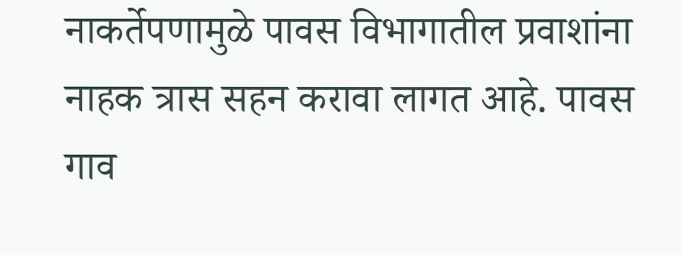नाकर्तेपणामुळे पावस विभागातील प्रवाशांना नाहक त्रास सहन करावा लागत आहे. पावस गाव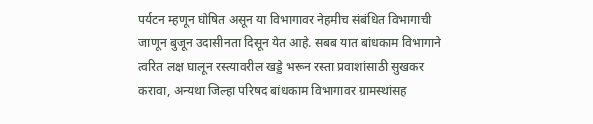पर्यटन म्हणून घोषित असून या विभागावर नेहमीच संबंधित विभागाची जाणून बुजून उदासीनता दिसून येत आहे. सबब यात बांधकाम विभागाने त्वरित लक्ष घालून रस्त्यावरील खड्डे भरून रस्ता प्रवाशांसाठी सुखकर करावा, अन्यथा जिल्हा परिषद बांधकाम विभागावर ग्रामस्थांसह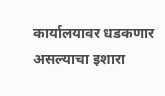कार्यालयावर धडकणार असल्याचा इशारा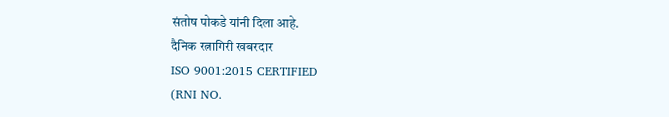संतोष पोकडे यांनी दिला आहे.
दैनिक रत्नागिरी खबरदार
ISO 9001:2015 CERTIFIED
(RNI NO.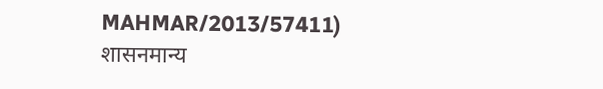MAHMAR/2013/57411)
शासनमान्य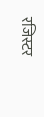रजिस्टर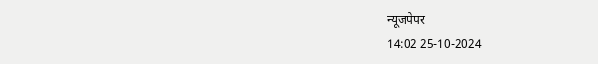न्यूजपेपर
14:02 25-10-2024